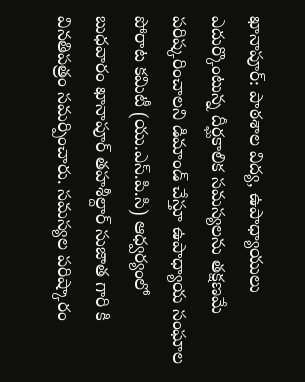ఖానాపూర్: పాఠశాల విద్య, ఉపాధ్యాయులు ఎదుర్కొంటున్న దీర్ఘకాలిక సమస్యలను తక్షణమే పరిష్కరించాలని డిమాండ్ చేస్తూ ఉపాధ్యాయ సంఘాల పోరాట కమిటీ (యు.ఎస్.పి.సి) ఆధ్వర్యంలో బుధవారం ఖానాపూర్ తహశీల్దార్ సుజాత గారి కి వినతిపత్రం సమర్పించారు. సమస్యల పరిష్కారం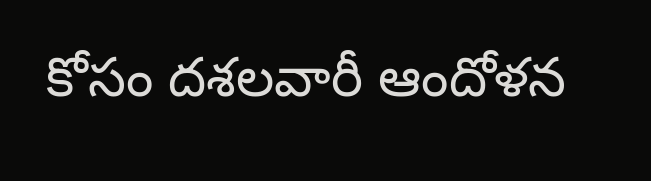కోసం దశలవారీ ఆందోళన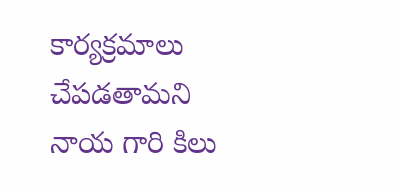కార్యక్రమాలు చేపడతామని నాయ గారి కిలు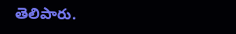తెలిపారు.